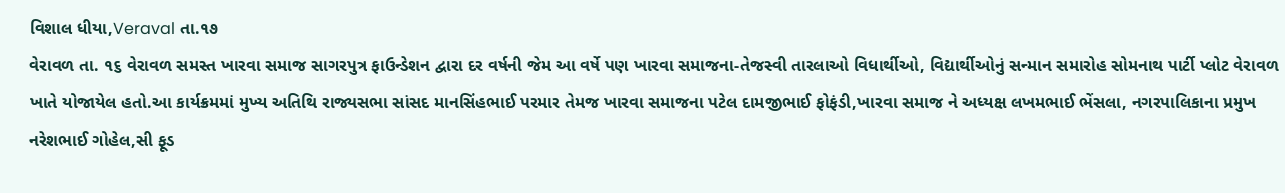વિશાલ ધીયા,Veraval તા.૧૭
વેરાવળ તા. ૧૬ વેરાવળ સમસ્ત ખારવા સમાજ સાગરપુત્ર ફાઉન્ડેશન દ્વારા દર વર્ષની જેમ આ વર્ષે પણ ખારવા સમાજના-તેજસ્વી તારલાઓ વિધાર્થીઓ, વિદ્યાર્થીઓનું સન્માન સમારોહ સોમનાથ પાર્ટી પ્લોટ વેરાવળ ખાતે યોજાયેલ હતો.આ કાર્યક્રમમાં મુખ્ય અતિથિ રાજ્યસભા સાંસદ માનસિંહભાઈ પરમાર તેમજ ખારવા સમાજના પટેલ દામજીભાઈ ફોફંડી,ખારવા સમાજ ને અધ્યક્ષ લખમભાઈ ભેંસલા, નગરપાલિકાના પ્રમુખ નરેશભાઈ ગોહેલ,સી ફૂડ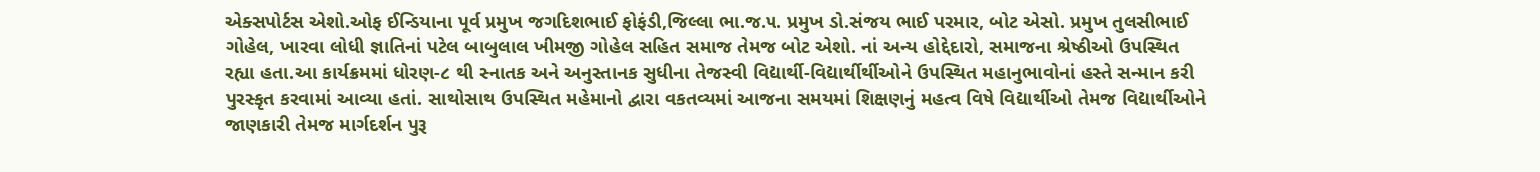એક્સપોર્ટસ એશો.ઓફ ઈન્ડિયાના પૂર્વ પ્રમુખ જગદિશભાઈ ફોફંડી,જિલ્લા ભા.જ.૫. પ્રમુખ ડો.સંજય ભાઈ પરમાર, બોટ એસો. પ્રમુખ તુલસીભાઈ ગોહેલ, ખારવા લોધી જ્ઞાતિનાં પટેલ બાબુલાલ ખીમજી ગોહેલ સહિત સમાજ તેમજ બોટ એશો. નાં અન્ય હોદ્દેદારો, સમાજના શ્રેષ્ઠીઓ ઉપસ્થિત રહ્યા હતા.આ કાર્યક્રમમાં ધોરણ-૮ થી સ્નાતક અને અનુસ્તાનક સુધીના તેજસ્વી વિદ્યાર્થી-વિદ્યાર્થીર્થીઓને ઉપસ્થિત મહાનુભાવોનાં હસ્તે સન્માન કરી પુરસ્કૃત કરવામાં આવ્યા હતાં. સાથોસાથ ઉપસ્થિત મહેમાનો દ્વારા વકતવ્યમાં આજના સમયમાં શિક્ષણનું મહત્વ વિષે વિદ્યાર્થીઓ તેમજ વિદ્યાર્થીઓને જાણકારી તેમજ માર્ગદર્શન પુરૂ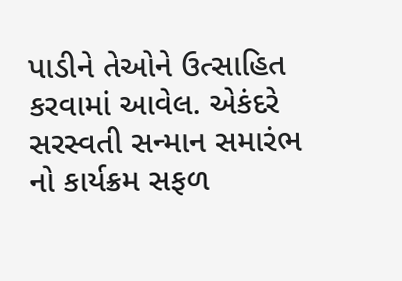પાડીને તેઓને ઉત્સાહિત કરવામાં આવેલ. એકંદરે સરસ્વતી સન્માન સમારંભ નો કાર્યક્રમ સફળ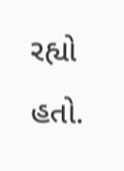રહ્યો હતો.